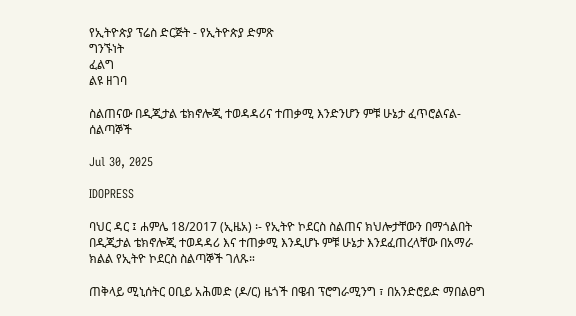የኢትዮጵያ ፕሬስ ድርጅት - የኢትዮጵያ ድምጽ
ግንኙነት
ፈልግ
ልዩ ዘገባ

ስልጠናው በዲጂታል ቴክኖሎጂ ተወዳዳሪና ተጠቃሚ እንድንሆን ምቹ ሁኔታ ፈጥሮልናል- ሰልጣኞች

Jul 30, 2025

IDOPRESS

ባህር ዳር ፤ ሐምሌ 18/2017 (ኢዜአ) ፡- የኢትዮ ኮደርስ ስልጠና ክህሎታቸውን በማጎልበት በዲጂታል ቴክኖሎጂ ተወዳዳሪ እና ተጠቃሚ እንዲሆኑ ምቹ ሁኔታ እንደፈጠረላቸው በአማራ ክልል የኢትዮ ኮደርስ ስልጣኞች ገለጹ።

ጠቅላይ ሚኒሰትር ዐቢይ አሕመድ (ዶ/ር) ዜጎች በዌብ ፕሮግራሚንግ ፣ በአንድሮይድ ማበልፀግ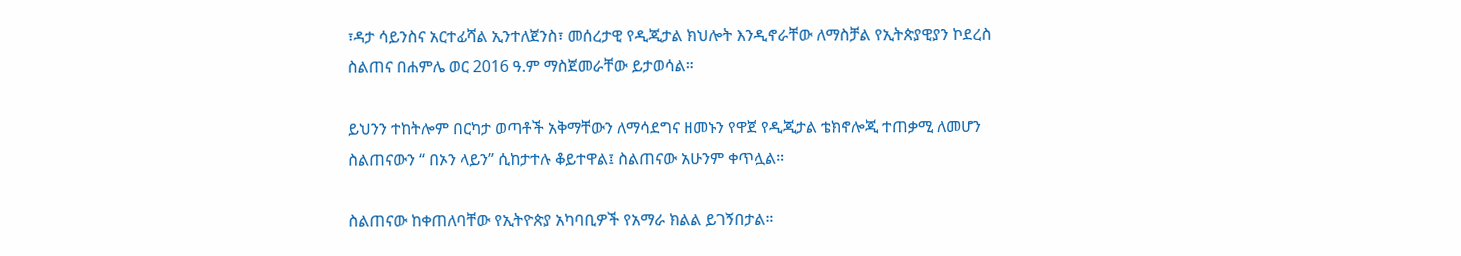፣ዳታ ሳይንስና አርተፊሻል ኢንተለጀንስ፣ መሰረታዊ የዲጂታል ክህሎት እንዲኖራቸው ለማስቻል የኢትጵያዊያን ኮደረስ ስልጠና በሐምሌ ወር 2016 ዓ.ም ማስጀመራቸው ይታወሳል።

ይህንን ተከትሎም በርካታ ወጣቶች አቅማቸውን ለማሳደግና ዘመኑን የዋጀ የዲጂታል ቴክኖሎጂ ተጠቃሚ ለመሆን ስልጠናውን “ በኦን ላይን” ሲከታተሉ ቆይተዋል፤ ስልጠናው አሁንም ቀጥሏል።

ስልጠናው ከቀጠለባቸው የኢትዮጵያ አካባቢዎች የአማራ ክልል ይገኝበታል።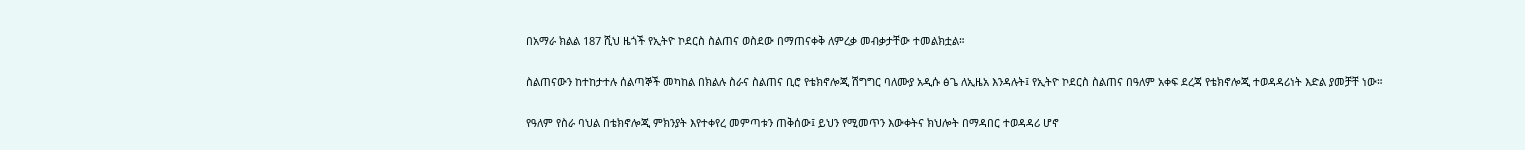በአማራ ክልል 187 ሺህ ዜጎች የኢትዮ ኮደርስ ስልጠና ወስደው በማጠናቀቅ ለምረቃ መብቃታቸው ተመልክቷል።

ስልጠናውን ከተከታተሉ ሰልጣኞች መካከል በክልሉ ስራና ስልጠና ቢሮ የቴክኖሎጂ ሽግግር ባለሙያ አዲሱ ፅጌ ለኢዜአ እንዳሉት፤ የኢትዮ ኮደርስ ስልጠና በዓለም አቀፍ ደረጃ የቴክኖሎጂ ተወዳዳሪነት እድል ያመቻቸ ነው።

የዓለም የስራ ባህል በቴክኖሎጂ ምክንያት እየተቀየረ መምጣቱን ጠቅሰው፤ ይህን የሚመጥን እውቀትና ክህሎት በማዳበር ተወዳዳሪ ሆኖ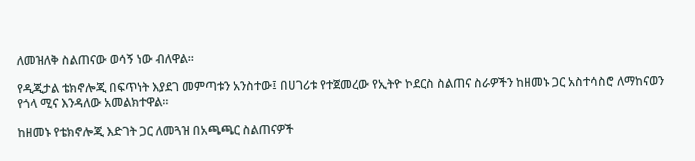ለመዝለቅ ስልጠናው ወሳኝ ነው ብለዋል።

የዲጂታል ቴክኖሎጂ በፍጥነት እያደገ መምጣቱን አንስተው፤ በሀገሪቱ የተጀመረው የኢትዮ ኮደርስ ስልጠና ስራዎችን ከዘመኑ ጋር አስተሳስሮ ለማከናወን የጎላ ሚና እንዳለው አመልክተዋል።

ከዘመኑ የቴክኖሎጂ እድገት ጋር ለመጓዝ በአጫጫር ስልጠናዎች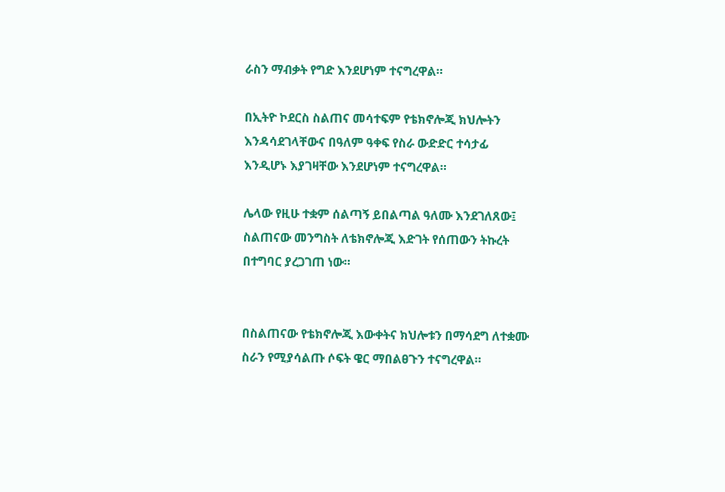ራስን ማብቃት የግድ እንደሆነም ተናግረዋል።

በኢትዮ ኮደርስ ስልጠና መሳተፍም የቴክኖሎጂ ክህሎትን እንዳሳደገላቸውና በዓለም ዓቀፍ የስራ ውድድር ተሳታፊ እንዲሆኑ እያገዛቸው እንደሆነም ተናግረዋል።

ሌላው የዚሁ ተቋም ሰልጣኝ ይበልጣል ዓለሙ እንደገለጸው፤ ስልጠናው መንግስት ለቴክኖሎጂ እድገት የሰጠውን ትኩረት በተግባር ያረጋገጠ ነው።


በስልጠናው የቴክኖሎጂ እውቀትና ክህሎቱን በማሳደግ ለተቋሙ ስራን የሚያሳልጡ ሶፍት ዌር ማበልፀጉን ተናግረዋል።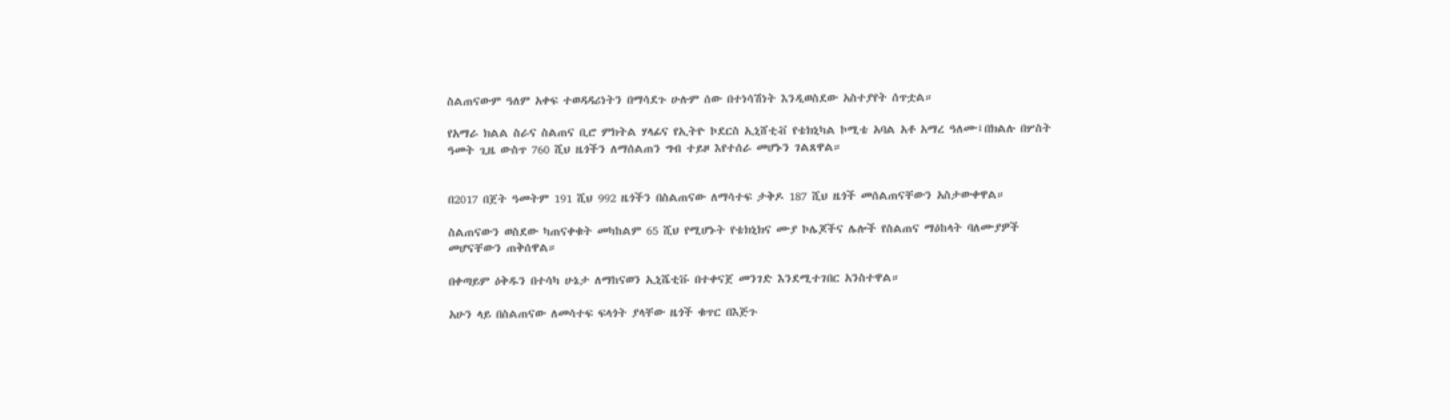ስልጠናውም ዓለም አቀፍ ተወዳዳሪነትን በማሳደጉ ሁሉም ሰው በተነሳሽነት እንዲወስደው አስተያየት ሰጥቷል።

የአማራ ክልል ስራና ስልጠና ቢሮ ምክትል ሃላፊና የኢትዮ ኮደርስ ኢኒሸቲቭ የቴክኒካል ኮሚቴ አባል አቶ አማረ ዓለሙ፤በክልሉ በሦስት ዓመት ጊዜ ውስጥ 760 ሺህ ዜጎችን ለማሰልጠን ግብ ተይዞ እየተሰራ መሆኑን ገልጸዋል።


በ2017 በጀት ዓመትም 191 ሺህ 992 ዜጎችን በስልጠናው ለማሳተፍ ታቅዶ 187 ሺህ ዜጎች መሰልጠናቸውን አስታውቀዋል።

ስልጠናውን ወስደው ካጠናቀቁት መካከልም 65 ሺህ የሚሆኑት የቴክኒክና ሙያ ኮሌጆችና ሌሎች የስልጠና ማዕከላት ባለሙያዎች መሆናቸውን ጠቅሰዋል።

በቀጣይም ዕቅዱን በተሳካ ሁኔታ ለማከናወን ኢኒሼቲቩ በተቀናጀ መንገድ እንደሚተገበር አንስተዋል።

አሁን ላይ በስልጠናው ለመሳተፍ ፍላጎት ያላቸው ዜጎች ቁጥር በእጅጉ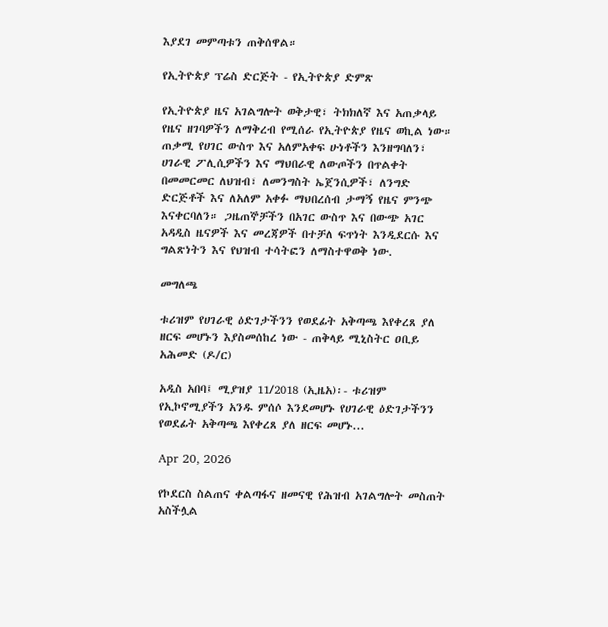እያደገ መምጣቱን ጠቅሰዋል።

የኢትዮጵያ ፕሬስ ድርጅት - የኢትዮጵያ ድምጽ

የኢትዮጵያ ዜና አገልግሎት ወቅታዊ፣ ትክክለኛ እና አጠቃላይ የዜና ዘገባዎችን ለማቅረብ የሚሰራ የኢትዮጵያ የዜና ወኪል ነው። ጠቃሚ የሀገር ውስጥ እና አለምአቀፍ ሁነቶችን እንዘግባለን፣ ሀገራዊ ፖሊሲዎችን እና ማህበራዊ ለውጦችን በጥልቀት በመመርመር ለህዝብ፣ ለመንግስት ኤጀንሲዎች፣ ለንግድ ድርጅቶች እና ለአለም አቀፉ ማህበረሰብ ታማኝ የዜና ምንጭ እናቀርባለን። ጋዜጠኞቻችን በአገር ውስጥ እና በውጭ አገር አዳዲስ ዜናዎች እና መረጃዎች በተቻለ ፍጥነት እንዲደርሱ እና ግልጽነትን እና የህዝብ ተሳትፎን ለማስተዋወቅ ነው.

መግለጫ

ቱሪዝም የሀገራዊ ዕድገታችንን የወደፊት አቅጣጫ እየቀረጸ ያለ ዘርፍ መሆኑን እያስመሰከረ ነው - ጠቅላይ ሚኒስትር ዐቢይ አሕመድ (ዶ/ር)

አዲስ አበባ፤ ሚያዝያ 11/2018 (ኢዜአ)፡- ቱሪዝም የኢኮኖሚያችን አንዱ ምሰሶ እንደመሆኑ የሀገራዊ ዕድገታችንን የወደፊት አቅጣጫ እየቀረጸ ያለ ዘርፍ መሆኑ...

Apr 20, 2026

የኮደርስ ስልጠና ቀልጣፋና ዘመናዊ የሕዝብ አገልግሎት መስጠት አስችሏል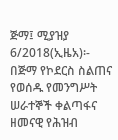ጅማ፤ ሚያዝያ 6/2018(ኢዜአ)፡- በጅማ የኮደርስ ስልጠና የወሰዱ የመንግሥት ሠራተኞች ቀልጣፋና ዘመናዊ የሕዝብ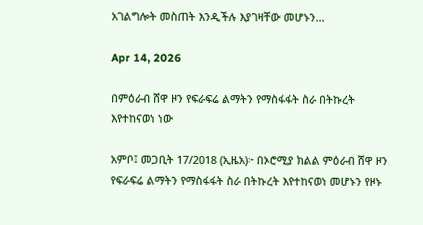አገልግሎት መስጠት እንዲችሉ እያገዛቸው መሆኑን...

Apr 14, 2026

በምዕራብ ሸዋ ዞን የፍራፍሬ ልማትን የማስፋፋት ስራ በትኩረት እየተከናወነ ነው

አምቦ፤ መጋቢት 17/2018 (ኢዜአ)፦ በኦሮሚያ ክልል ምዕራብ ሸዋ ዞን የፍራፍሬ ልማትን የማስፋፋት ስራ በትኩረት እየተከናወነ መሆኑን የዞኑ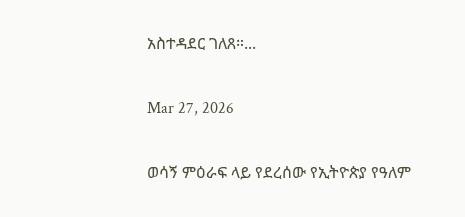አስተዳደር ገለጸ።...

Mar 27, 2026

ወሳኝ ምዕራፍ ላይ የደረሰው የኢትዮጵያ የዓለም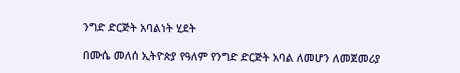ንግድ ድርጅት አባልነት ሂደት

በሙሴ መለሰ ኢትዮጵያ የዓለም የንግድ ድርጅት አባል ለመሆን ለመጀመሪያ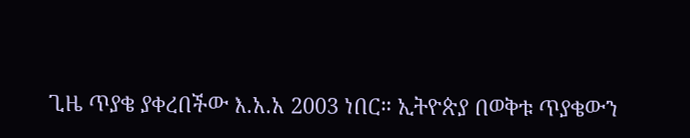ጊዜ ጥያቄ ያቀረበችው እ.አ.አ 2003 ነበር። ኢትዮጵያ በወቅቱ ጥያቄውን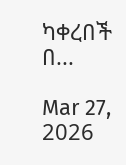ካቀረበች በ...

Mar 27, 2026